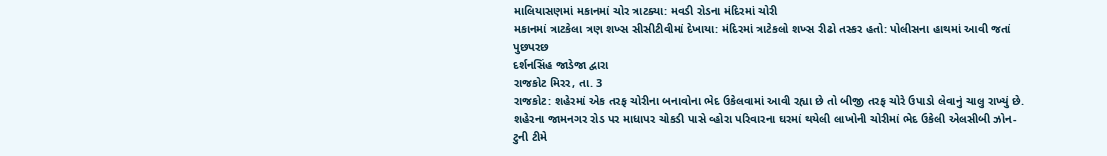માલિયાસણમાં મકાનમાં ચોર ત્રાટક્યા: મવડી રોડના મંદિરમાં ચોરી
મકાનમાં ત્રાટકેલા ત્રણ શખ્સ સીસીટીવીમાં દેખાયા: મંદિરમાં ત્રાટેકલો શખ્સ રીઢો તસ્કર હતો: પોલીસના હાથમાં આવી જતાં પુછપરછ
દર્શનસિંહ જાડેજા દ્વારા
રાજકોટ મિરર, તા. 3
રાજકોટ: શહેરમાં એક તરફ ચોરીના બનાવોના ભેદ ઉકેલવામાં આવી રહ્યા છે તો બીજી તરફ ચોરે ઉપાડો લેવાનું ચાલુ રાખ્યું છે. શહેરના જામનગર રોડ પર માધાપર ચોકડી પાસે વ્હોરા પરિવારના ઘરમાં થયેલી લાખોની ચોરીમાં ભેદ ઉકેલી એલસીબી ઝોન-ટુની ટીમે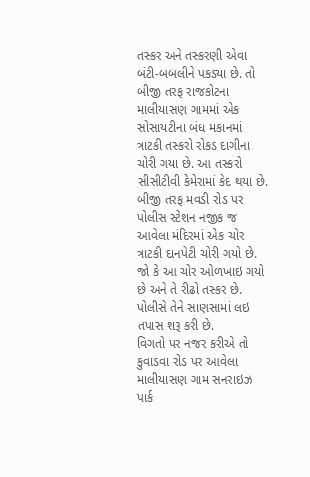તસ્કર અને તસ્કરણી એવા બંટી-બબલીને પકડ્યા છે. તો બીજી તરફ રાજકોટના માલીયાસણ ગામમાં એક સોસાયટીના બંધ મકાનમાં ત્રાટકી તસ્કરો રોકડ દાગીના ચોરી ગયા છે. આ તસ્કરો સીસીટીવી કેમેરામાં કેદ થયા છે. બીજી તરફ મવડી રોડ પર પોલીસ સ્ટેશન નજીક જ આવેલા મંદિરમાં એક ચોર ત્રાટકી દાનપેટી ચોરી ગયો છે. જો કે આ ચોર ઓળખાઇ ગયો છે અને તે રીઢો તસ્કર છે. પોલીસે તેને સાણસામાં લઇ તપાસ શરૂ કરી છે.
વિગતો પર નજર કરીએ તો કુવાડવા રોડ પર આવેલા માલીયાસણ ગામ સનરાઇઝ પાર્ક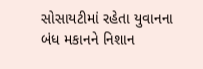સોસાયટીમાં રહેતા યુવાનના બંધ મકાનને નિશાન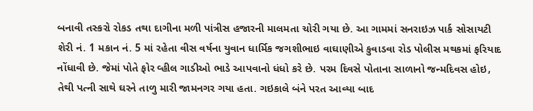બનાવી તસ્કરો રોકડ તથા દાગીના મળી પાંત્રીસ હજારની માલમતા ચોરી ગયા છે. આ ગામમાં સનરાઇઝ પાર્ક સોસાયટી શેરી નં. 1 મકાન નં. 5 માં રહેતા વીસ વર્ષના યુવાન ધાર્મિક જગશીભાઇ વાઘાણીએ કુવાડવા રોડ પોલીસ મથકમાં ફરિયાદ નોંધાવી છે. જેમાં પોતે ફોર વ્હીલ ગાડીઓ ભાડે આપવાનો ધંધો કરે છે. પરમ દિવસે પોતાના સાળાનો જન્મદિવસ હોઇ, તેથી પત્ની સાથે ઘરને તાળુ મારી જામનગર ગયા હતા. ગઇકાલે બંને પરત આવ્યા બાદ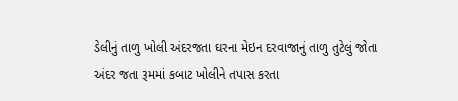ડેલીનું તાળુ ખોલી અંદરજતા ઘરના મેઇન દરવાજાનું તાળુ તુટેલું જોતા અંદર જતા રૂમમાં કબાટ ખોલીને તપાસ કરતા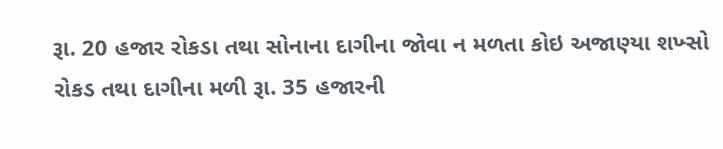રૂા. 20 હજાર રોકડા તથા સોનાના દાગીના જોવા ન મળતા કોઇ અજાણ્યા શખ્સો રોકડ તથા દાગીના મળી રૂા. 35 હજારની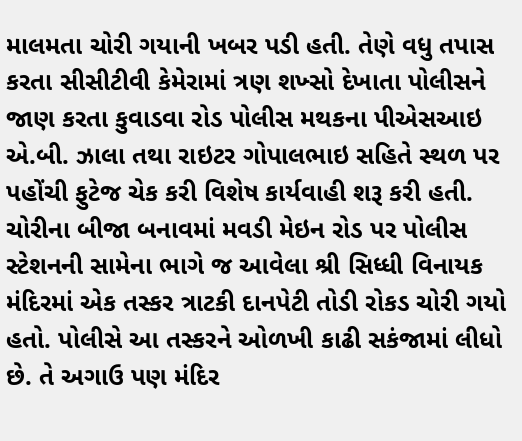માલમતા ચોરી ગયાની ખબર પડી હતી. તેણે વધુ તપાસ કરતા સીસીટીવી કેમેરામાં ત્રણ શખ્સો દેખાતા પોલીસને જાણ કરતા કુવાડવા રોડ પોલીસ મથકના પીએસઆઇ એ.બી. ઝાલા તથા રાઇટર ગોપાલભાઇ સહિતે સ્થળ પર પહોંચી ફુટેજ ચેક કરી વિશેષ કાર્યવાહી શરૂ કરી હતી.
ચોરીના બીજા બનાવમાં મવડી મેઇન રોડ પર પોલીસ સ્ટેશનની સામેના ભાગે જ આવેલા શ્રી સિધ્ધી વિનાયક મંદિરમાં એક તસ્કર ત્રાટકી દાનપેટી તોડી રોકડ ચોરી ગયો હતો. પોલીસે આ તસ્કરને ઓળખી કાઢી સકંજામાં લીધો છે. તે અગાઉ પણ મંદિર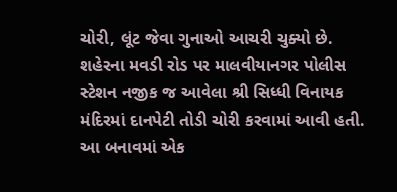ચોરી, લૂંટ જેવા ગુનાઓ આચરી ચુક્યો છે.
શહેરના મવડી રોડ પર માલવીયાનગર પોલીસ સ્ટેશન નજીક જ આવેલા શ્રી સિધ્ધી વિનાયક મંદિરમાં દાનપેટી તોડી ચોરી કરવામાં આવી હતી. આ બનાવમાં એક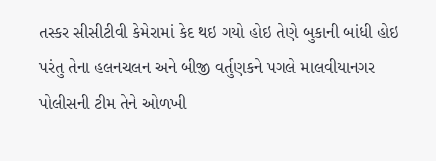તસ્કર સીસીટીવી કેમેરામાં કેદ થઇ ગયો હોઇ તેણે બુકાની બાંધી હોઇ પરંતુ તેના હલનચલન અને બીજી વર્તુણકને પગલે માલવીયાનગર પોલીસની ટીમ તેને ઓળખી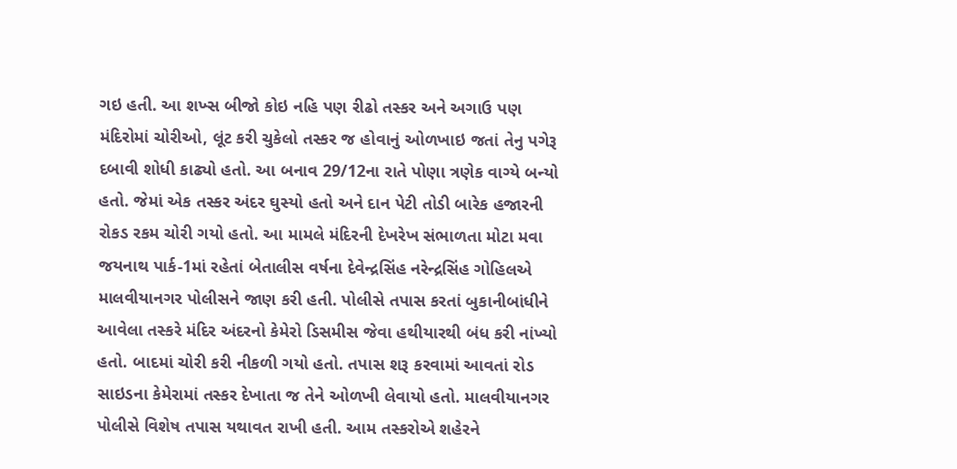ગઇ હતી. આ શખ્સ બીજો કોઇ નહિ પણ રીઢો તસ્કર અને અગાઉ પણ મંદિરોમાં ચોરીઓ, લૂંટ કરી ચુકેલો તસ્કર જ હોવાનું ઓળખાઇ જતાં તેનુ પગેરૂ દબાવી શોધી કાઢ્યો હતો. આ બનાવ 29/12ના રાતે પોણા ત્રણેક વાગ્યે બન્યો હતો. જેમાં એક તસ્કર અંદર ઘુસ્યો હતો અને દાન પેટી તોડી બારેક હજારની રોકડ રકમ ચોરી ગયો હતો. આ મામલે મંદિરની દેખરેખ સંભાળતા મોટા મવા જયનાથ પાર્ક-1માં રહેતાં બેતાલીસ વર્ષના દેવેન્દ્રસિંહ નરેન્દ્રસિંહ ગોહિલએ માલવીયાનગર પોલીસને જાણ કરી હતી. પોલીસે તપાસ કરતાં બુકાનીબાંધીને આવેલા તસ્કરે મંદિર અંદરનો કેમેરો ડિસમીસ જેવા હથીયારથી બંધ કરી નાંખ્યો હતો. બાદમાં ચોરી કરી નીકળી ગયો હતો. તપાસ શરૂ કરવામાં આવતાં રોડ સાઇડના કેમેરામાં તસ્કર દેખાતા જ તેને ઓળખી લેવાયો હતો. માલવીયાનગર પોલીસે વિશેષ તપાસ યથાવત રાખી હતી. આમ તસ્કરોએ શહેરને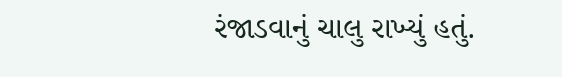રંજાડવાનું ચાલુ રાખ્યું હતું.